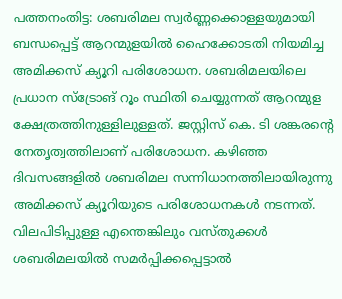പത്തനംതിട്ട: ശബരിമല സ്വർണ്ണക്കൊള്ളയുമായി ബന്ധപ്പെട്ട് ആറന്മുളയിൽ ഹൈക്കോടതി നിയമിച്ച അമിക്കസ് ക്യൂറി പരിശോധന. ശബരിമലയിലെ പ്രധാന സ്ട്രോങ് റൂം സ്ഥിതി ചെയ്യുന്നത് ആറന്മുള ക്ഷേത്രത്തിനുള്ളിലുള്ളത്. ജസ്റ്റിസ് കെ. ടി ശങ്കരന്റെ നേതൃത്വത്തിലാണ് പരിശോധന. കഴിഞ്ഞ ദിവസങ്ങളിൽ ശബരിമല സന്നിധാനത്തിലായിരുന്നു അമിക്കസ് ക്യൂറിയുടെ പരിശോധനകൾ നടന്നത്.
വിലപിടിപ്പുള്ള എന്തെങ്കിലും വസ്തുക്കൾ ശബരിമലയിൽ സമർപ്പിക്കപ്പെട്ടാൽ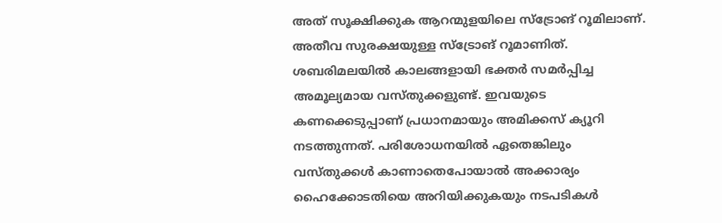അത് സൂക്ഷിക്കുക ആറന്മുളയിലെ സ്ട്രോങ് റൂമിലാണ്. അതീവ സുരക്ഷയുള്ള സ്ട്രോങ് റൂമാണിത്. ശബരിമലയിൽ കാലങ്ങളായി ഭക്തർ സമർപ്പിച്ച അമൂല്യമായ വസ്തുക്കളുണ്ട്. ഇവയുടെ കണക്കെടുപ്പാണ് പ്രധാനമായും അമിക്കസ് ക്യൂറി നടത്തുന്നത്. പരിശോധനയിൽ ഏതെങ്കിലും വസ്തുക്കൾ കാണാതെപോയാൽ അക്കാര്യം ഹൈക്കോടതിയെ അറിയിക്കുകയും നടപടികൾ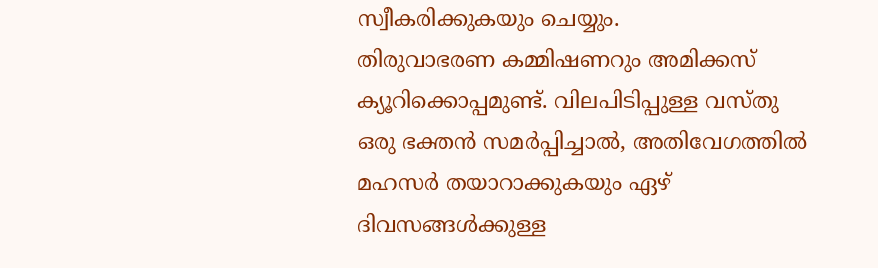സ്വീകരിക്കുകയും ചെയ്യും.
തിരുവാഭരണ കമ്മിഷണറും അമിക്കസ് ക്യൂറിക്കൊപ്പമുണ്ട്. വിലപിടിപ്പുള്ള വസ്തു ഒരു ഭക്തൻ സമർപ്പിച്ചാൽ, അതിവേഗത്തിൽ മഹസർ തയാറാക്കുകയും ഏഴ് ദിവസങ്ങൾക്കുള്ള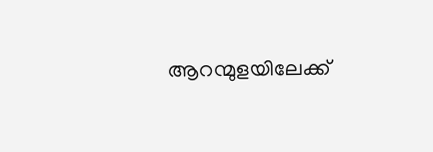ആറന്മുളയിലേക്ക്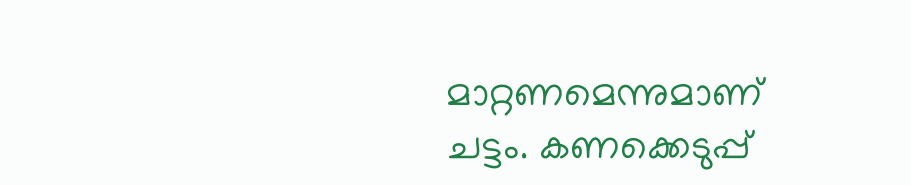മാറ്റണമെന്നുമാണ് ചട്ടം. കണക്കെടുപ്പ്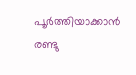പൂർത്തിയാക്കാൻ രണ്ടു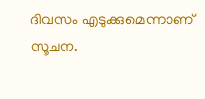ദിവസം എടുക്കുമെന്നാണ് സൂചന.